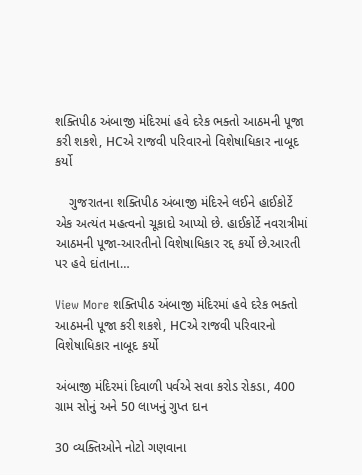શક્તિપીઠ અંબાજી મંદિરમાં હવે દરેક ભક્તો આઠમની પૂજા કરી શકશે, HCએ રાજવી પરિવારનો વિશેષાધિકાર નાબૂદ કર્યો

    ગુજરાતના શક્તિપીઠ અંબાજી મંદિરને લઈને હાઈકોર્ટે એક અત્યંત મહત્વનો ચૂકાદો આપ્યો છે. હાઈકોર્ટે નવરાત્રીમાં આઠમની પૂજા-આરતીનો વિશેષાધિકાર રદ્દ કર્યો છે.આરતી પર હવે દાંતાના…

View More શક્તિપીઠ અંબાજી મંદિરમાં હવે દરેક ભક્તો આઠમની પૂજા કરી શકશે, HCએ રાજવી પરિવારનો વિશેષાધિકાર નાબૂદ કર્યો

અંબાજી મંદિરમાં દિવાળી પર્વએ સવા કરોડ રોકડા, 400 ગ્રામ સોનું અને 50 લાખનું ગુપ્ત દાન

30 વ્યક્તિઓને નોટો ગણવાના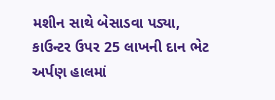મશીન સાથે બેસાડવા પડ્યા, કાઉન્ટર ઉપર 25 લાખની દાન ભેટ અર્પણ હાલમાં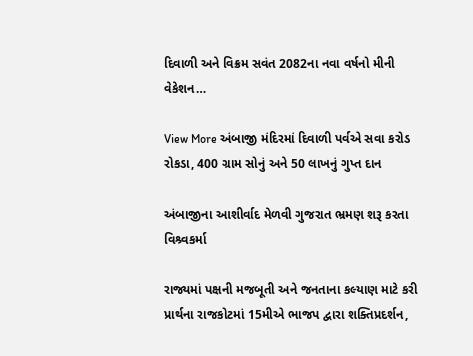દિવાળી અને વિક્રમ સવંત 2082ના નવા વર્ષનો મીની વેકેશન…

View More અંબાજી મંદિરમાં દિવાળી પર્વએ સવા કરોડ રોકડા, 400 ગ્રામ સોનું અને 50 લાખનું ગુપ્ત દાન

અંબાજીના આશીર્વાદ મેળવી ગુજરાત ભ્રમણ શરૂ કરતા વિશ્ર્વકર્મા

રાજ્યમાં પક્ષની મજબૂતી અને જનતાના કલ્યાણ માટે કરી પ્રાર્થના રાજકોટમાં 15મીએ ભાજપ દ્વારા શક્તિપ્રદર્શન,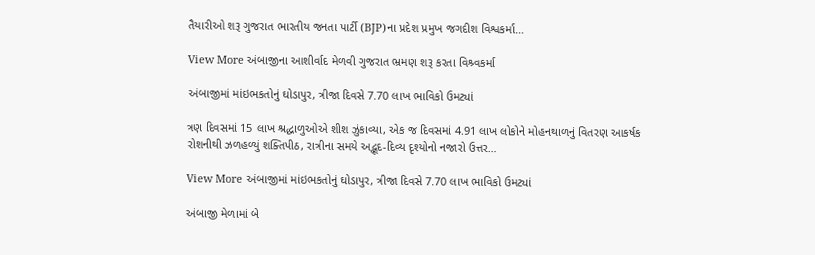તૈયારીઓ શરૂ ગુજરાત ભારતીય જનતા પાર્ટી (BJP)ના પ્રદેશ પ્રમુખ જગદીશ વિશ્વકર્મા…

View More અંબાજીના આશીર્વાદ મેળવી ગુજરાત ભ્રમણ શરૂ કરતા વિશ્ર્વકર્મા

અંબાજીમાં માંઇભકતોનું ઘોડાપુર, ત્રીજા દિવસે 7.70 લાખ ભાવિકો ઉમટ્યાં

ત્રણ દિવસમાં 15 લાખ શ્રદ્ધાળુઓએ શીશ ઝુંકાવ્યા, એક જ દિવસમાં 4.91 લાખ લોકોને મોહનથાળનું વિતરણ આકર્ષક રોશનીથી ઝળહળ્યું શક્તિપીઠ, રાત્રીના સમયે અદ્ભૂદ-દિવ્ય દૃશ્યોનો નજારો ઉત્તર…

View More અંબાજીમાં માંઇભકતોનું ઘોડાપુર, ત્રીજા દિવસે 7.70 લાખ ભાવિકો ઉમટ્યાં

અંબાજી મેળામાં બે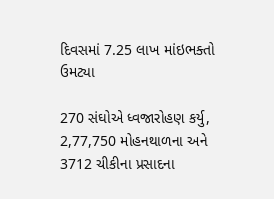દિવસમાં 7.25 લાખ માંઇભક્તો ઉમટ્યા

270 સંઘોએ ધ્વજારોહણ કર્યુ, 2,77,750 મોહનથાળના અને 3712 ચીકીના પ્રસાદના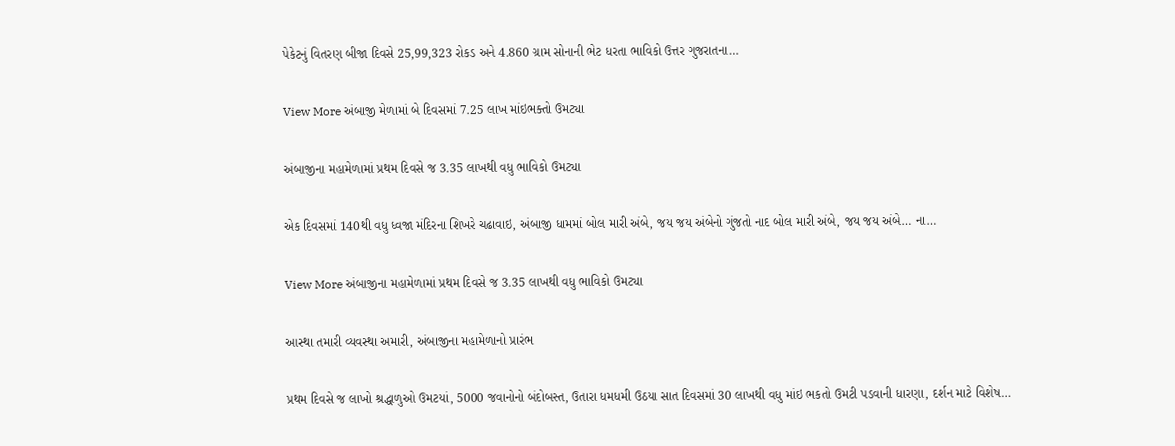પેકેટનું વિતરણ બીજા દિવસે 25,99,323 રોકડ અને 4.860 ગ્રામ સોનાની ભેટ ધરતા ભાવિકો ઉત્તર ગુજરાતના…

View More અંબાજી મેળામાં બે દિવસમાં 7.25 લાખ માંઇભક્તો ઉમટ્યા

અંબાજીના મહામેળામાં પ્રથમ દિવસે જ 3.35 લાખથી વધુ ભાવિકો ઉમટ્યા

એક દિવસમાં 140થી વધુ ધ્વજા મંદિરના શિખરે ચઢાવાઇ, અંબાજી ધામમાં બોલ મારી અંબે, જય જય અંબેનો ગુંજતો નાદ બોલ મારી અંબે, જય જય અંબે… ના…

View More અંબાજીના મહામેળામાં પ્રથમ દિવસે જ 3.35 લાખથી વધુ ભાવિકો ઉમટ્યા

આસ્થા તમારી વ્યવસ્થા અમારી, અંબાજીના મહામેળાનો પ્રારંભ

પ્રથમ દિવસે જ લાખો શ્રદ્ધાળુઓ ઉમટયાં, 5000 જવાનોનો બંદોબસ્ત, ઉતારા ધમધમી ઉઠયા સાત દિવસમાં 30 લાખથી વધુ માંઇ ભકતો ઉમટી પડવાની ધારણા, દર્શન માટે વિશેષ…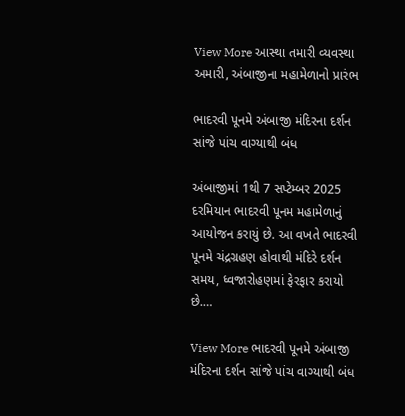View More આસ્થા તમારી વ્યવસ્થા અમારી, અંબાજીના મહામેળાનો પ્રારંભ

ભાદરવી પૂનમે અંબાજી મંદિરના દર્શન સાંજે પાંચ વાગ્યાથી બંધ

અંબાજીમાં 1થી 7 સપ્ટેમ્બર 2025 દરમિયાન ભાદરવી પૂનમ મહામેળાનું આયોજન કરાયું છે. આ વખતે ભાદરવી પૂનમે ચંદ્રગ્રહણ હોવાથી મંદિરે દર્શન સમય, ધ્વજારોહણમાં ફેરફાર કરાયો છે.…

View More ભાદરવી પૂનમે અંબાજી મંદિરના દર્શન સાંજે પાંચ વાગ્યાથી બંધ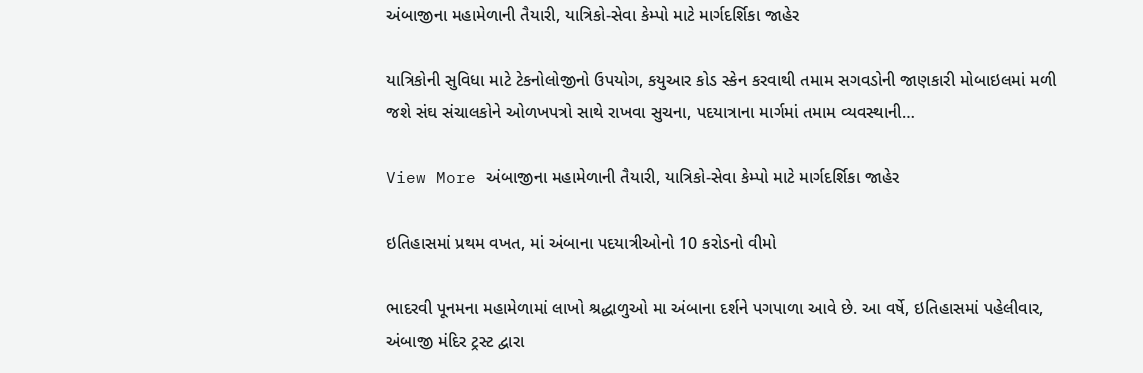અંબાજીના મહામેળાની તૈયારી, યાત્રિકો-સેવા કેમ્પો માટે માર્ગદર્શિકા જાહેર

યાત્રિકોની સુવિધા માટે ટેકનોલોજીનો ઉપયોગ, કયુઆર કોડ સ્કેન કરવાથી તમામ સગવડોની જાણકારી મોબાઇલમાં મળી જશે સંઘ સંચાલકોને ઓળખપત્રો સાથે રાખવા સુચના, પદયાત્રાના માર્ગમાં તમામ વ્યવસ્થાની…

View More અંબાજીના મહામેળાની તૈયારી, યાત્રિકો-સેવા કેમ્પો માટે માર્ગદર્શિકા જાહેર

ઇતિહાસમાં પ્રથમ વખત, માં અંબાના પદયાત્રીઓનો 10 કરોડનો વીમો

ભાદરવી પૂનમના મહામેળામાં લાખો શ્રદ્ધાળુઓ મા અંબાના દર્શને પગપાળા આવે છે. આ વર્ષે, ઇતિહાસમાં પહેલીવાર, અંબાજી મંદિર ટ્રસ્ટ દ્વારા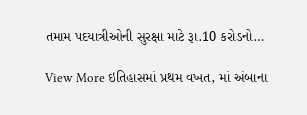તમામ પદયાત્રીઓની સુરક્ષા માટે રૂા.10 કરોડનો…

View More ઇતિહાસમાં પ્રથમ વખત, માં અંબાના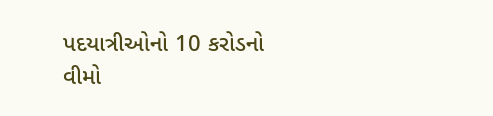પદયાત્રીઓનો 10 કરોડનો વીમો